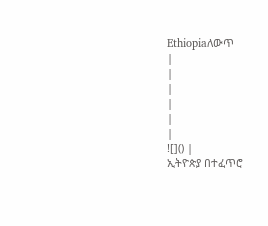Ethiopiaለውጥ
|
|
|
|
|
|
![]() |
ኢትዮጵያ በተፈጥሮ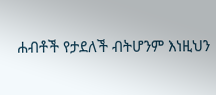ሐብቶች የታደለች ብትሆንም እነዚህን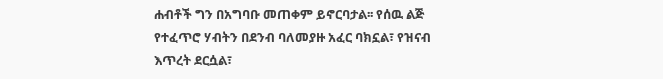ሐብቶች ግን በአግባቡ መጠቀም ይኖርባታል፡፡ የሰዉ ልጅ የተፈጥሮ ሃብትን በደንብ ባለመያዙ አፈር ባክኗል፣ የዝናብ እጥረት ደርሷል፣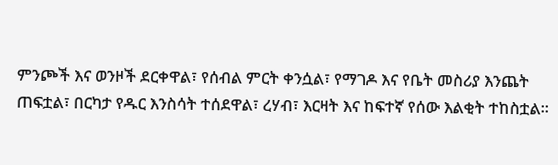ምንጮች እና ወንዞች ደርቀዋል፣ የሰብል ምርት ቀንሷል፣ የማገዶ እና የቤት መስሪያ እንጨት ጠፍቷል፣ በርካታ የዱር እንስሳት ተሰደዋል፣ ረሃብ፣ እርዛት እና ከፍተኛ የሰው እልቂት ተከስቷል።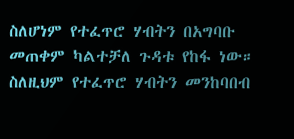ስለሆነም የተፈጥሮ ሃብትን በአግባቡ መጠቀም ካልተቻለ ጉዳቱ የከፋ ነው። ስለዚህም የተፈጥሮ ሃብትን መንከባበብ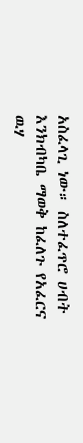አስፈላጊ ነው። ስለተፈጥሮ ሀብት እንክብካቤ ማወቅ ከፈለጉ የአፈርና ዉሃ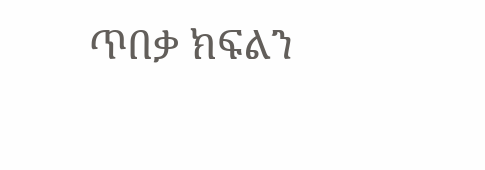ጥበቃ ክፍልን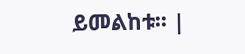ይመልከቱ፡፡ |